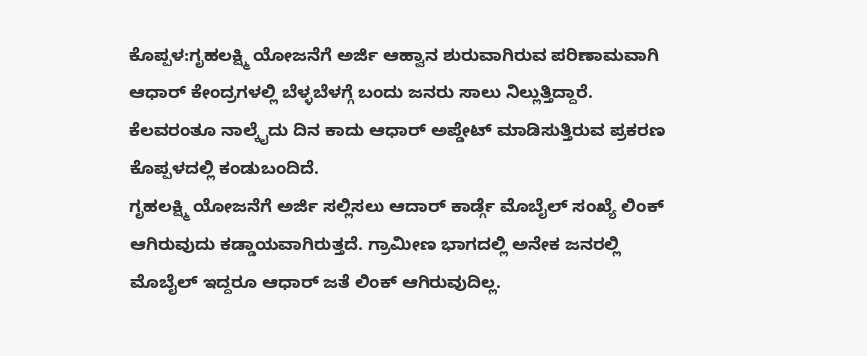ಕೊಪ್ಪಳ:ಗೃಹಲಕ್ಷ್ಮಿ ಯೋಜನೆಗೆ ಅರ್ಜಿ ಆಹ್ವಾನ ಶುರುವಾಗಿರುವ ಪರಿಣಾಮವಾಗಿ ಆಧಾರ್ ಕೇಂದ್ರಗಳಲ್ಲಿ ಬೆಳ್ಳಬೆಳಗ್ಗೆ ಬಂದು ಜನರು ಸಾಲು ನಿಲ್ಲುತ್ತಿದ್ದಾರೆ. ಕೆಲವರಂತೂ ನಾಲ್ಕೈದು ದಿನ ಕಾದು ಆಧಾರ್ ಅಪ್ಡೇಟ್ ಮಾಡಿಸುತ್ತಿರುವ ಪ್ರಕರಣ ಕೊಪ್ಪಳದಲ್ಲಿ ಕಂಡುಬಂದಿದೆ.
ಗೃಹಲಕ್ಷ್ಮಿ ಯೋಜನೆಗೆ ಅರ್ಜಿ ಸಲ್ಲಿಸಲು ಆದಾರ್ ಕಾರ್ಡ್ಗೆ ಮೊಬೈಲ್ ಸಂಖ್ಯೆ ಲಿಂಕ್ ಆಗಿರುವುದು ಕಡ್ಡಾಯವಾಗಿರುತ್ತದೆ. ಗ್ರಾಮೀಣ ಭಾಗದಲ್ಲಿ ಅನೇಕ ಜನರಲ್ಲಿ ಮೊಬೈಲ್ ಇದ್ದರೂ ಆಧಾರ್ ಜತೆ ಲಿಂಕ್ ಆಗಿರುವುದಿಲ್ಲ.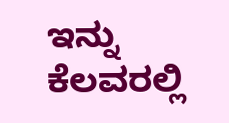ಇನ್ನು ಕೆಲವರಲ್ಲಿ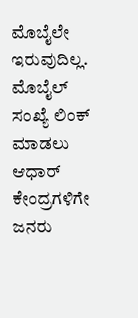ಮೊಬೈಲೇ ಇರುವುದಿಲ್ಲ. ಮೊಬೈಲ್ ಸಂಖ್ಯೆ ಲಿಂಕ್ ಮಾಡಲು ಆಧಾರ್ ಕೇಂದ್ರಗಳಿಗೇ ಜನರು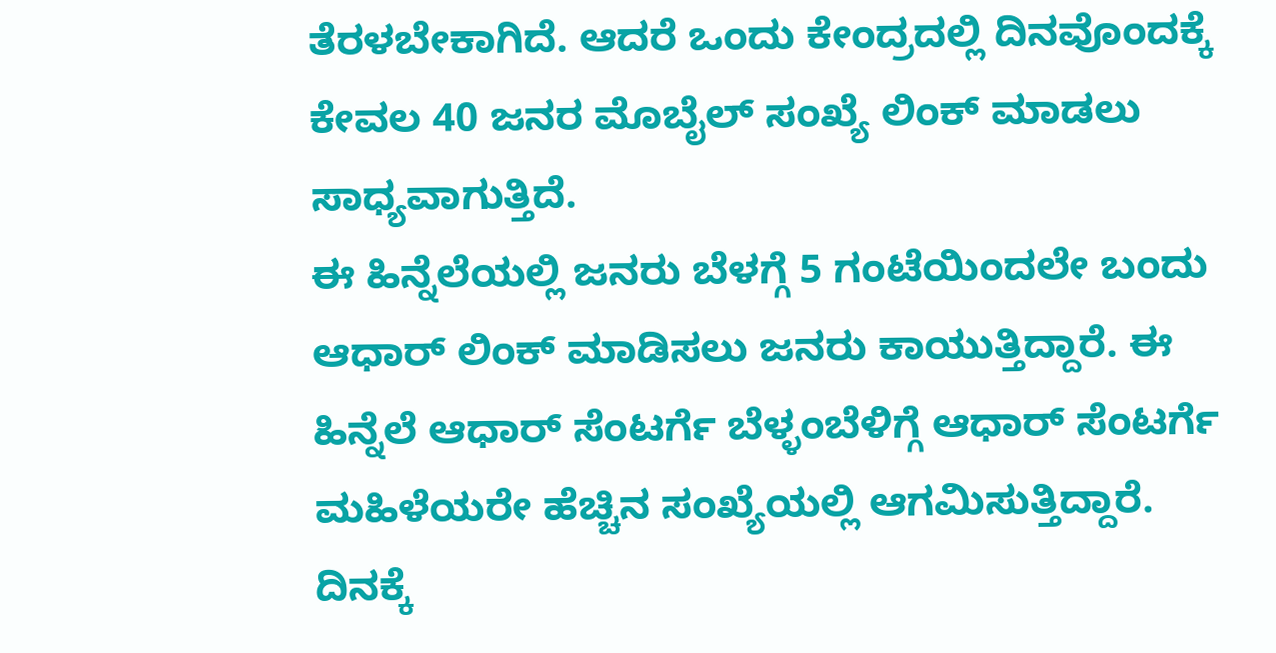ತೆರಳಬೇಕಾಗಿದೆ. ಆದರೆ ಒಂದು ಕೇಂದ್ರದಲ್ಲಿ ದಿನವೊಂದಕ್ಕೆ ಕೇವಲ 40 ಜನರ ಮೊಬೈಲ್ ಸಂಖ್ಯೆ ಲಿಂಕ್ ಮಾಡಲು ಸಾಧ್ಯವಾಗುತ್ತಿದೆ.
ಈ ಹಿನ್ನೆಲೆಯಲ್ಲಿ ಜನರು ಬೆಳಗ್ಗೆ 5 ಗಂಟೆಯಿಂದಲೇ ಬಂದು ಆಧಾರ್ ಲಿಂಕ್ ಮಾಡಿಸಲು ಜನರು ಕಾಯುತ್ತಿದ್ದಾರೆ. ಈ ಹಿನ್ನೆಲೆ ಆಧಾರ್ ಸೆಂಟರ್ಗೆ ಬೆಳ್ಳಂಬೆಳಿಗ್ಗೆ ಆಧಾರ್ ಸೆಂಟರ್ಗೆ ಮಹಿಳೆಯರೇ ಹೆಚ್ಚಿನ ಸಂಖ್ಯೆಯಲ್ಲಿ ಆಗಮಿಸುತ್ತಿದ್ದಾರೆ. ದಿನಕ್ಕೆ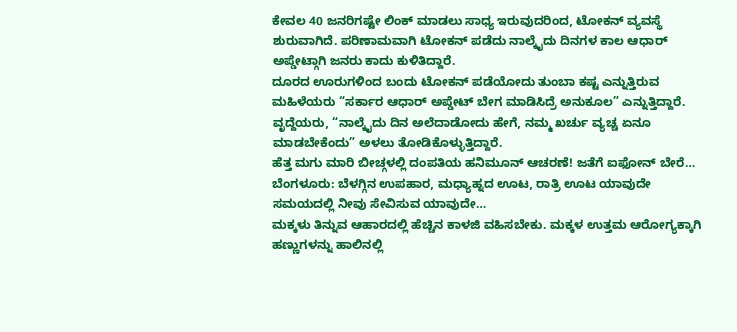ಕೇವಲ 40 ಜನರಿಗಷ್ಟೇ ಲಿಂಕ್ ಮಾಡಲು ಸಾಧ್ಯ ಇರುವುದರಿಂದ, ಟೋಕನ್ ವ್ಯವಸ್ಥೆ ಶುರುವಾಗಿದೆ. ಪರಿಣಾಮವಾಗಿ ಟೋಕನ್ ಪಡೆದು ನಾಲ್ಕೈದು ದಿನಗಳ ಕಾಲ ಆಧಾರ್ ಅಪ್ಡೇಟ್ಗಾಗಿ ಜನರು ಕಾದು ಕುಳಿತಿದ್ದಾರೆ.
ದೂರದ ಊರುಗಳಿಂದ ಬಂದು ಟೋಕನ್ ಪಡೆಯೋದು ತುಂಬಾ ಕಷ್ಟ ಎನ್ನುತ್ತಿರುವ ಮಹಿಳೆಯರು “ಸರ್ಕಾರ ಆಧಾರ್ ಅಪ್ಡೇಟ್ ಬೇಗ ಮಾಡಿಸಿದ್ರೆ ಅನುಕೂಲ” ಎನ್ನುತ್ತಿದ್ದಾರೆ. ವೃದ್ದೆಯರು, “ನಾಲ್ಕೈದು ದಿನ ಅಲೆದಾಡೋದು ಹೇಗೆ, ನಮ್ಮ ಖರ್ಚು ವ್ಯಚ್ಚ ಏನೂ ಮಾಡಬೇಕೆಂದು” ಅಳಲು ತೋಡಿಕೊಳ್ಳುತ್ತಿದ್ದಾರೆ.
ಹೆತ್ತ ಮಗು ಮಾರಿ ಬೀಚ್ಗಳಲ್ಲಿ ದಂಪತಿಯ ಹನಿಮೂನ್ ಆಚರಣೆ! ಜತೆಗೆ ಐಫೋನ್ ಬೇರೆ…
ಬೆಂಗಳೂರು: ಬೆಳಗ್ಗಿನ ಉಪಹಾರ, ಮಧ್ಯಾಹ್ನದ ಊಟ, ರಾತ್ರಿ ಊಟ ಯಾವುದೇ ಸಮಯದಲ್ಲಿ ನೀವು ಸೇವಿಸುವ ಯಾವುದೇ…
ಮಕ್ಕಳು ತಿನ್ನುವ ಆಹಾರದಲ್ಲಿ ಹೆಚ್ಚಿನ ಕಾಳಜಿ ವಹಿಸಬೇಕು. ಮಕ್ಕಳ ಉತ್ತಮ ಆರೋಗ್ಯಕ್ಕಾಗಿ ಹಣ್ಣುಗಳನ್ನು ಹಾಲಿನಲ್ಲಿ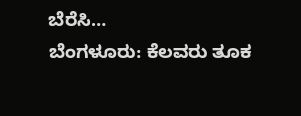ಬೆರೆಸಿ…
ಬೆಂಗಳೂರು: ಕೆಲವರು ತೂಕ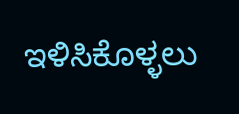ಇಳಿಸಿಕೊಳ್ಳಲು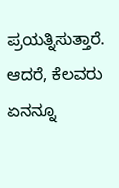ಪ್ರಯತ್ನಿಸುತ್ತಾರೆ. ಆದರೆ, ಕೆಲವರು ಏನನ್ನೂ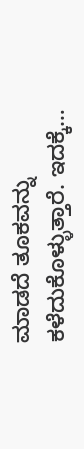ಮಾಡದೆ ತೂಕವನ್ನು ಕಳೆದುಕೊಳ್ಳುತ್ತಾರೆ. ಇದಕ್ಕೆ…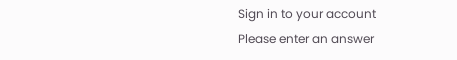Sign in to your account
Please enter an answer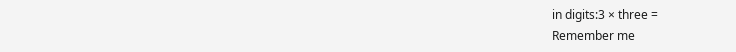in digits:3 × three =
Remember me